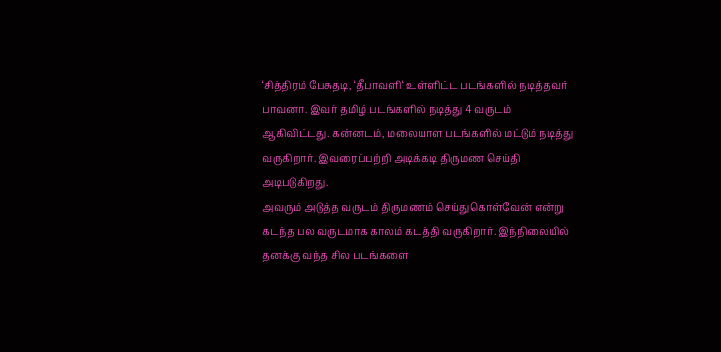‘சித்திரம் பேசுதடி, ‘தீபாவளி‘ உள்ளிட்ட படங்களில் நடித்தவர் பாவனா. இவர் தமிழ் படங்களில் நடித்து 4 வருடம் ஆகிவிட்டது. கன்னடம், மலையாள படங்களில் மட்டும் நடித்து வருகிறார். இவரைப்பற்றி அடிக்கடி திருமண செய்தி அடிபடுகிறது.
அவரும் அடுத்த வருடம் திருமணம் செய்துகொள்வேன் என்று கடந்த பல வருடமாக காலம் கடத்தி வருகிறார். இந்நிலையில் தனக்கு வந்த சில படங்களை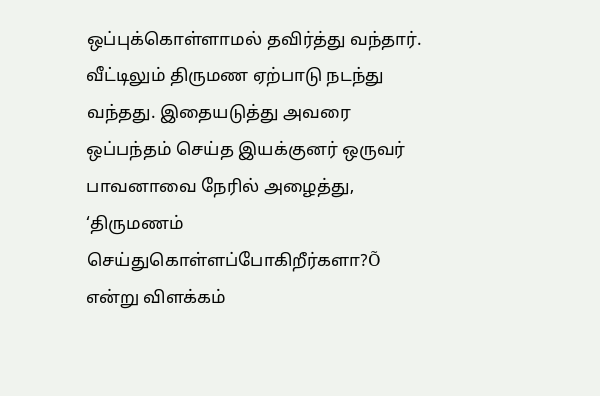ஒப்புக்கொள்ளாமல் தவிர்த்து வந்தார். வீட்டிலும் திருமண ஏற்பாடு நடந்து வந்தது. இதையடுத்து அவரை ஒப்பந்தம் செய்த இயக்குனர் ஒருவர் பாவனாவை நேரில் அழைத்து, ‘திருமணம் செய்துகொள்ளப்போகிறீர்களா?Õ என்று விளக்கம்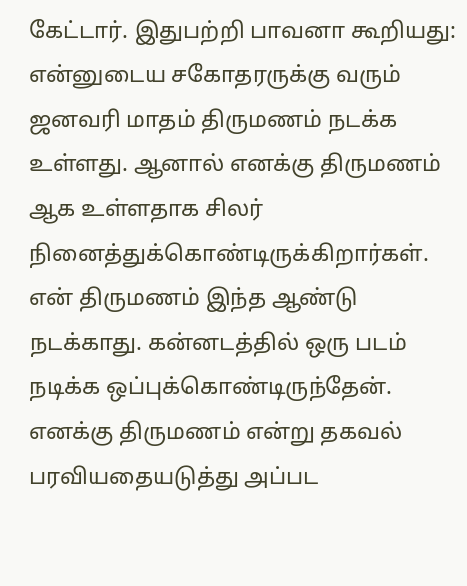கேட்டார். இதுபற்றி பாவனா கூறியது:
என்னுடைய சகோதரருக்கு வரும் ஜனவரி மாதம் திருமணம் நடக்க உள்ளது. ஆனால் எனக்கு திருமணம் ஆக உள்ளதாக சிலர் நினைத்துக்கொண்டிருக்கிறார்கள். என் திருமணம் இந்த ஆண்டு நடக்காது. கன்னடத்தில் ஒரு படம் நடிக்க ஒப்புக்கொண்டிருந்தேன்.
எனக்கு திருமணம் என்று தகவல் பரவியதையடுத்து அப்பட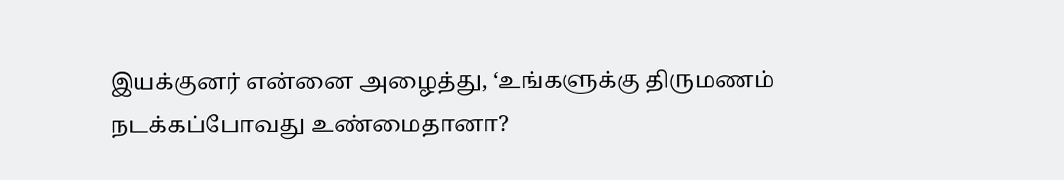இயக்குனர் என்னை அழைத்து, ‘உங்களுக்கு திருமணம் நடக்கப்போவது உண்மைதானா?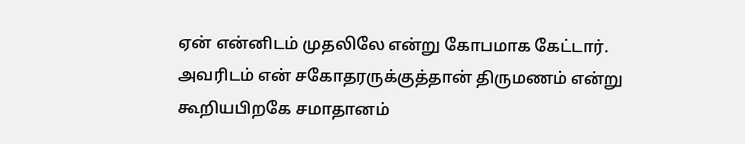ஏன் என்னிடம் முதலிலே என்று கோபமாக கேட்டார். அவரிடம் என் சகோதரருக்குத்தான் திருமணம் என்று கூறியபிறகே சமாதானம்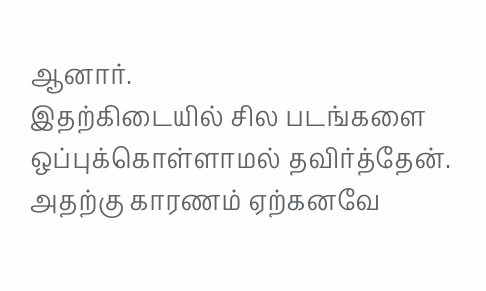ஆனார்.
இதற்கிடையில் சில படங்களை ஒப்புக்கொள்ளாமல் தவிர்த்தேன். அதற்கு காரணம் ஏற்கனவே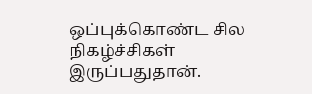ஒப்புக்கொண்ட சில நிகழ்ச்சிகள் இருப்பதுதான்.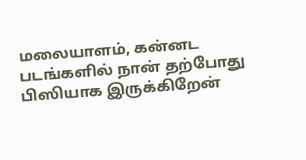மலையாளம், கன்னட படங்களில் நான் தற்போது பிஸியாக இருக்கிறேன்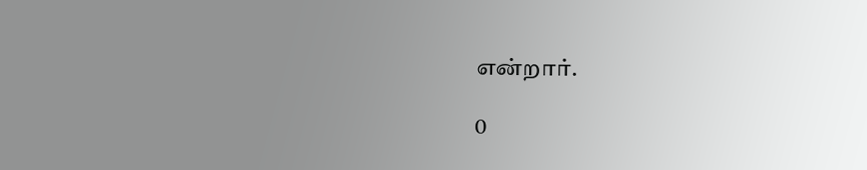என்றார்.

0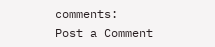comments:
Post a Comment